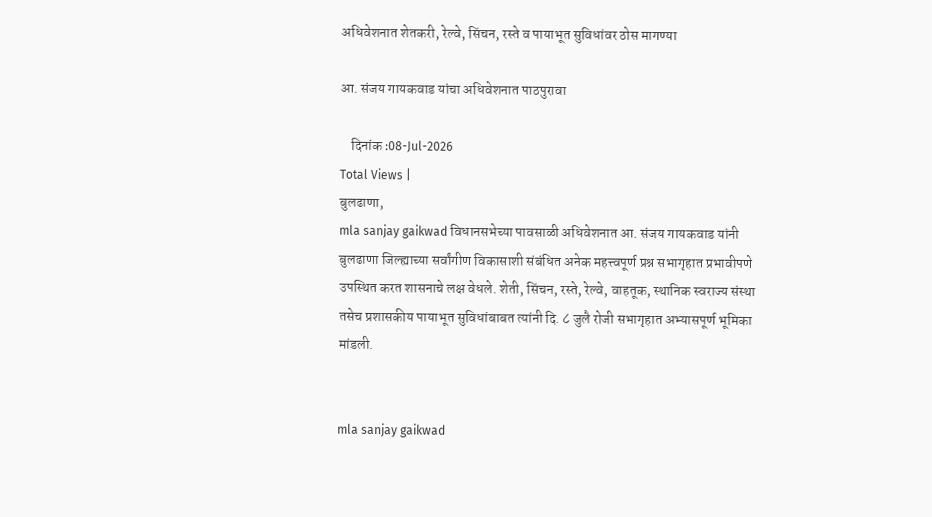अधिवेशनात शेतकरी, रेल्वे, सिंचन, रस्ते व पायाभूत सुविधांवर ठोस मागण्या

आ. संजय गायकवाड यांचा अधिवेशनात पाठपुरावा

    दिनांक :08-Jul-2026
Total Views |
बुलढाणा,
mla sanjay gaikwad विधानसभेच्या पावसाळी अधिवेशनात आ. संजय गायकवाड यांनी बुलढाणा जिल्ह्याच्या सर्वांगीण विकासाशी संबंधित अनेक महत्त्वपूर्ण प्रश्न सभागृहात प्रभावीपणे उपस्थित करत शासनाचे लक्ष वेधले. शेती, सिंचन, रस्ते, रेल्वे, वाहतूक, स्थानिक स्वराज्य संस्था तसेच प्रशासकीय पायाभूत सुविधांबाबत त्यांनी दि. ८ जुलै रोजी सभागृहात अभ्यासपूर्ण भूमिका मांडली.


mla sanjay gaikwad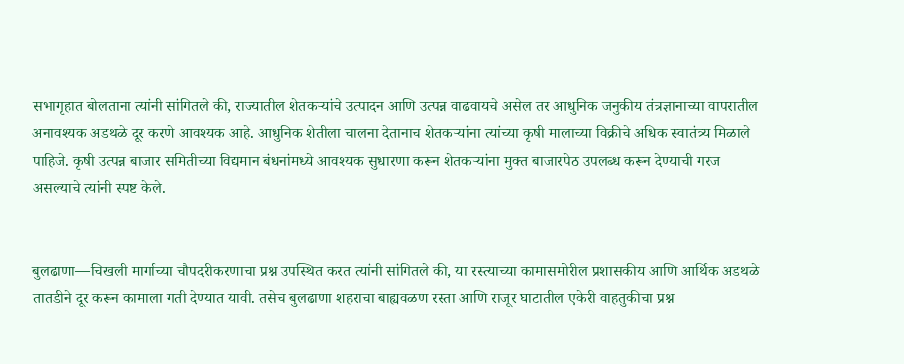सभागृहात बोलताना त्यांनी सांगितले की, राज्यातील शेतकर्‍यांचे उत्पादन आणि उत्पन्न वाढवायचे असेल तर आधुनिक जनुकीय तंत्रज्ञानाच्या वापरातील अनावश्यक अडथळे दूर करणे आवश्यक आहे. आधुनिक शेतीला चालना देतानाच शेतकर्‍यांना त्यांच्या कृषी मालाच्या विक्रीचे अधिक स्वातंत्र्य मिळाले पाहिजे. कृषी उत्पन्न बाजार समितीच्या विद्यमान बंधनांमध्ये आवश्यक सुधारणा करून शेतकर्‍यांना मुक्त बाजारपेठ उपलब्ध करून देण्याची गरज असल्याचे त्यांनी स्पष्ट केले.


बुलढाणा—चिखली मार्गाच्या चौपदरीकरणाचा प्रश्न उपस्थित करत त्यांनी सांगितले की, या रस्त्याच्या कामासमोरील प्रशासकीय आणि आर्थिक अडथळे तातडीने दूर करून कामाला गती देण्यात यावी. तसेच बुलढाणा शहराचा बाह्यवळण रस्ता आणि राजूर घाटातील एकेरी वाहतुकीचा प्रश्न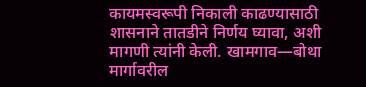कायमस्वरूपी निकाली काढण्यासाठी शासनाने तातडीने निर्णय घ्यावा, अशी मागणी त्यांनी केली. खामगाव—बोथा मार्गावरील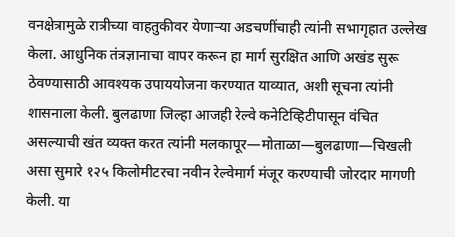वनक्षेत्रामुळे रात्रीच्या वाहतुकीवर येणार्‍या अडचणींचाही त्यांनी सभागृहात उल्लेख केला. आधुनिक तंत्रज्ञानाचा वापर करून हा मार्ग सुरक्षित आणि अखंड सुरू ठेवण्यासाठी आवश्यक उपाययोजना करण्यात याव्यात, अशी सूचना त्यांनी शासनाला केली. बुलढाणा जिल्हा आजही रेल्वे कनेटिव्हिटीपासून वंचित असल्याची खंत व्यक्त करत त्यांनी मलकापूर—मोताळा—बुलढाणा—चिखली असा सुमारे १२५ किलोमीटरचा नवीन रेल्वेमार्ग मंजूर करण्याची जोरदार मागणी केली. या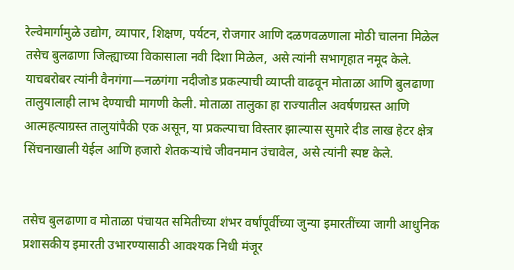रेल्वेमार्गामुळे उद्योग, व्यापार, शिक्षण, पर्यटन, रोजगार आणि दळणवळणाला मोठी चालना मिळेल तसेच बुलढाणा जिल्ह्याच्या विकासाला नवी दिशा मिळेल, असे त्यांनी सभागृहात नमूद केले. याचबरोबर त्यांनी वैनगंगा—नळगंगा नदीजोड प्रकल्पाची व्याप्ती वाढवून मोताळा आणि बुलढाणा तालुयालाही लाभ देण्याची मागणी केली. मोताळा तालुका हा राज्यातील अवर्षणग्रस्त आणि आत्महत्याग्रस्त तालुयांपैकी एक असून, या प्रकल्पाचा विस्तार झाल्यास सुमारे दीड लाख हेटर क्षेत्र सिंचनाखाली येईल आणि हजारो शेतकर्‍यांचे जीवनमान उंचावेल, असे त्यांनी स्पष्ट केले.


तसेच बुलढाणा व मोताळा पंचायत समितीच्या शंभर वर्षांपूर्वीच्या जुन्या इमारतींच्या जागी आधुनिक प्रशासकीय इमारती उभारण्यासाठी आवश्यक निधी मंजूर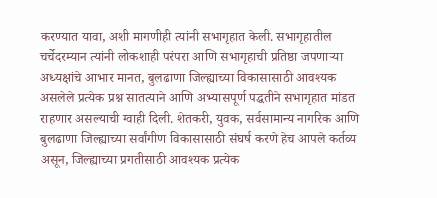करण्यात यावा, अशी मागणीही त्यांनी सभागृहात केली. सभागृहातील चर्चेदरम्यान त्यांनी लोकशाही परंपरा आणि सभागृहाची प्रतिष्ठा जपणार्‍या अध्यक्षांचे आभार मानत, बुलढाणा जिल्ह्याच्या विकासासाठी आवश्यक असलेले प्रत्येक प्रश्न सातत्याने आणि अभ्यासपूर्ण पद्धतीने सभागृहात मांडत राहणार असल्याची ग्वाही दिली. शेतकरी, युवक, सर्वसामान्य नागरिक आणि बुलढाणा जिल्ह्याच्या सर्वांगीण विकासासाठी संघर्ष करणे हेच आपले कर्तव्य असून, जिल्ह्याच्या प्रगतीसाठी आवश्यक प्रत्येक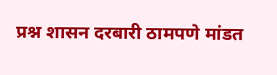प्रश्न शासन दरबारी ठामपणे मांडत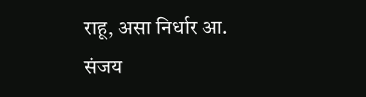राहू, असा निर्धार आ. संजय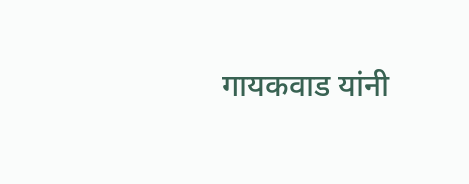गायकवाड यांनी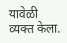यावेळी व्यक्त केला.